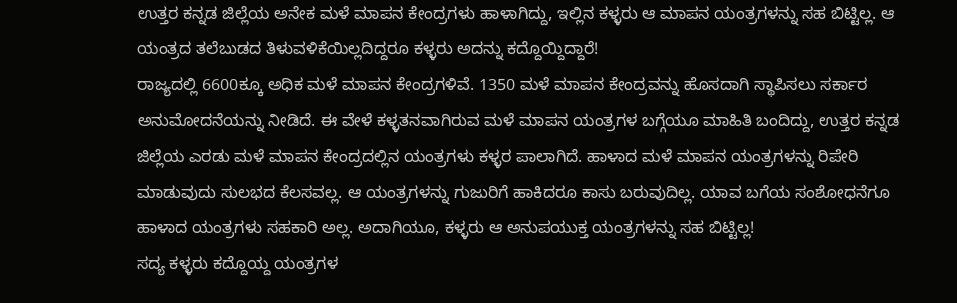ಉತ್ತರ ಕನ್ನಡ ಜಿಲ್ಲೆಯ ಅನೇಕ ಮಳೆ ಮಾಪನ ಕೇಂದ್ರಗಳು ಹಾಳಾಗಿದ್ದು, ಇಲ್ಲಿನ ಕಳ್ಳರು ಆ ಮಾಪನ ಯಂತ್ರಗಳನ್ನು ಸಹ ಬಿಟ್ಟಿಲ್ಲ. ಆ ಯಂತ್ರದ ತಲೆಬುಡದ ತಿಳುವಳಿಕೆಯಿಲ್ಲದಿದ್ದರೂ ಕಳ್ಳರು ಅದನ್ನು ಕದ್ದೊಯ್ದಿದ್ದಾರೆ!
ರಾಜ್ಯದಲ್ಲಿ 6600ಕ್ಕೂ ಅಧಿಕ ಮಳೆ ಮಾಪನ ಕೇಂದ್ರಗಳಿವೆ. 1350 ಮಳೆ ಮಾಪನ ಕೇಂದ್ರವನ್ನು ಹೊಸದಾಗಿ ಸ್ಥಾಪಿಸಲು ಸರ್ಕಾರ ಅನುಮೋದನೆಯನ್ನು ನೀಡಿದೆ. ಈ ವೇಳೆ ಕಳ್ಳತನವಾಗಿರುವ ಮಳೆ ಮಾಪನ ಯಂತ್ರಗಳ ಬಗ್ಗೆಯೂ ಮಾಹಿತಿ ಬಂದಿದ್ದು, ಉತ್ತರ ಕನ್ನಡ ಜಿಲ್ಲೆಯ ಎರಡು ಮಳೆ ಮಾಪನ ಕೇಂದ್ರದಲ್ಲಿನ ಯಂತ್ರಗಳು ಕಳ್ಳರ ಪಾಲಾಗಿದೆ. ಹಾಳಾದ ಮಳೆ ಮಾಪನ ಯಂತ್ರಗಳನ್ನು ರಿಪೇರಿ ಮಾಡುವುದು ಸುಲಭದ ಕೆಲಸವಲ್ಲ. ಆ ಯಂತ್ರಗಳನ್ನು ಗುಜುರಿಗೆ ಹಾಕಿದರೂ ಕಾಸು ಬರುವುದಿಲ್ಲ. ಯಾವ ಬಗೆಯ ಸಂಶೋಧನೆಗೂ ಹಾಳಾದ ಯಂತ್ರಗಳು ಸಹಕಾರಿ ಅಲ್ಲ. ಅದಾಗಿಯೂ, ಕಳ್ಳರು ಆ ಅನುಪಯುಕ್ತ ಯಂತ್ರಗಳನ್ನು ಸಹ ಬಿಟ್ಟಿಲ್ಲ!
ಸದ್ಯ ಕಳ್ಳರು ಕದ್ದೊಯ್ದ ಯಂತ್ರಗಳ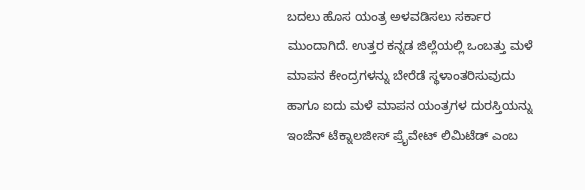ಬದಲು ಹೊಸ ಯಂತ್ರ ಅಳವಡಿಸಲು ಸರ್ಕಾರ ಮುಂದಾಗಿದೆ. ಉತ್ತರ ಕನ್ನಡ ಜಿಲ್ಲೆಯಲ್ಲಿ ಒಂಬತ್ತು ಮಳೆ ಮಾಪನ ಕೇಂದ್ರಗಳನ್ನು ಬೇರೆಡೆ ಸ್ಥಳಾಂತರಿಸುವುದು ಹಾಗೂ ಐದು ಮಳೆ ಮಾಪನ ಯಂತ್ರಗಳ ದುರಸ್ತಿಯನ್ನು ಇಂಜೆನ್ ಟೆಕ್ನಾಲಜೀಸ್ ಪ್ರೈವೇಟ್ ಲಿಮಿಟೆಡ್ ಎಂಬ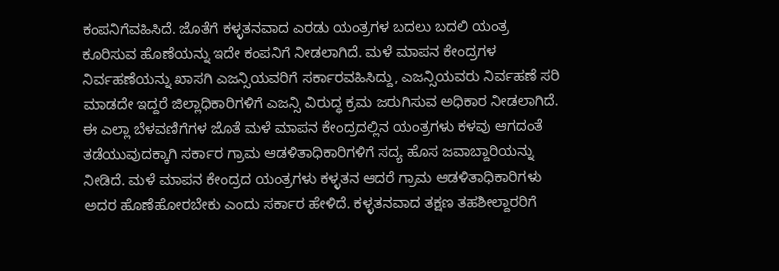ಕಂಪನಿಗೆವಹಿಸಿದೆ. ಜೊತೆಗೆ ಕಳ್ಳತನವಾದ ಎರಡು ಯಂತ್ರಗಳ ಬದಲು ಬದಲಿ ಯಂತ್ರ ಕೂರಿಸುವ ಹೊಣೆಯನ್ನು ಇದೇ ಕಂಪನಿಗೆ ನೀಡಲಾಗಿದೆ. ಮಳೆ ಮಾಪನ ಕೇಂದ್ರಗಳ ನಿರ್ವಹಣೆಯನ್ನು ಖಾಸಗಿ ಎಜನ್ಸಿಯವರಿಗೆ ಸರ್ಕಾರವಹಿಸಿದ್ದು, ಎಜನ್ಸಿಯವರು ನಿರ್ವಹಣೆ ಸರಿ ಮಾಡದೇ ಇದ್ದರೆ ಜಿಲ್ಲಾಧಿಕಾರಿಗಳಿಗೆ ಎಜನ್ಸಿ ವಿರುದ್ಧ ಕ್ರಮ ಜರುಗಿಸುವ ಅಧಿಕಾರ ನೀಡಲಾಗಿದೆ.
ಈ ಎಲ್ಲಾ ಬೆಳವಣಿಗೆಗಳ ಜೊತೆ ಮಳೆ ಮಾಪನ ಕೇಂದ್ರದಲ್ಲಿನ ಯಂತ್ರಗಳು ಕಳವು ಆಗದಂತೆ ತಡೆಯುವುದಕ್ಕಾಗಿ ಸರ್ಕಾರ ಗ್ರಾಮ ಆಡಳಿತಾಧಿಕಾರಿಗಳಿಗೆ ಸದ್ಯ ಹೊಸ ಜವಾಬ್ದಾರಿಯನ್ನು ನೀಡಿದೆ. ಮಳೆ ಮಾಪನ ಕೇಂದ್ರದ ಯಂತ್ರಗಳು ಕಳ್ಳತನ ಆದರೆ ಗ್ರಾಮ ಆಡಳಿತಾಧಿಕಾರಿಗಳು ಅದರ ಹೊಣೆಹೋರಬೇಕು ಎಂದು ಸರ್ಕಾರ ಹೇಳಿದೆ. ಕಳ್ಳತನವಾದ ತಕ್ಷಣ ತಹಶೀಲ್ದಾರರಿಗೆ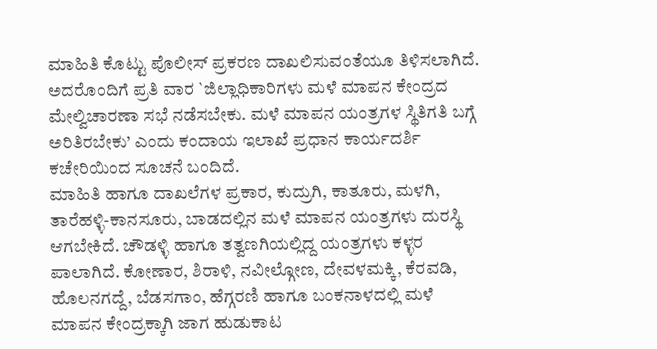ಮಾಹಿತಿ ಕೊಟ್ಟು ಪೊಲೀಸ್ ಪ್ರಕರಣ ದಾಖಲಿಸುವಂತೆಯೂ ತಿಳಿಸಲಾಗಿದೆ. ಅದರೊಂದಿಗೆ ಪ್ರತಿ ವಾರ `ಜಿಲ್ಲಾಧಿಕಾರಿಗಳು ಮಳೆ ಮಾಪನ ಕೇಂದ್ರದ ಮೇಲ್ವಿಚಾರಣಾ ಸಭೆ ನಡೆಸಬೇಕು. ಮಳೆ ಮಾಪನ ಯಂತ್ರಗಳ ಸ್ಥಿತಿಗತಿ ಬಗ್ಗೆ ಅರಿತಿರಬೇಕು’ ಎಂದು ಕಂದಾಯ ಇಲಾಖೆ ಪ್ರಧಾನ ಕಾರ್ಯದರ್ಶಿ ಕಚೇರಿಯಿಂದ ಸೂಚನೆ ಬಂದಿದೆ.
ಮಾಹಿತಿ ಹಾಗೂ ದಾಖಲೆಗಳ ಪ್ರಕಾರ, ಕುದ್ರುಗಿ, ಕಾತೂರು, ಮಳಗಿ, ತಾರೆಹಳ್ಳಿ-ಕಾನಸೂರು, ಬಾಡದಲ್ಲಿನ ಮಳೆ ಮಾಪನ ಯಂತ್ರಗಳು ದುರಸ್ಥಿ ಆಗಬೇಕಿದೆ. ಚೌಡಳ್ಳಿ ಹಾಗೂ ತತ್ವಣಗಿಯಲ್ಲಿದ್ದ ಯಂತ್ರಗಳು ಕಳ್ಳರ ಪಾಲಾಗಿದೆ. ಕೋಣಾರ, ಶಿರಾಳಿ, ನವೀಲ್ಗೋಣ, ದೇವಳಮಕ್ಕಿ, ಕೆರವಡಿ, ಹೊಲನಗದ್ದೆ, ಬೆಡಸಗಾಂ, ಹೆಗ್ಗರಣಿ ಹಾಗೂ ಬಂಕನಾಳದಲ್ಲಿ ಮಳೆ ಮಾಪನ ಕೇಂದ್ರಕ್ಕಾಗಿ ಜಾಗ ಹುಡುಕಾಟ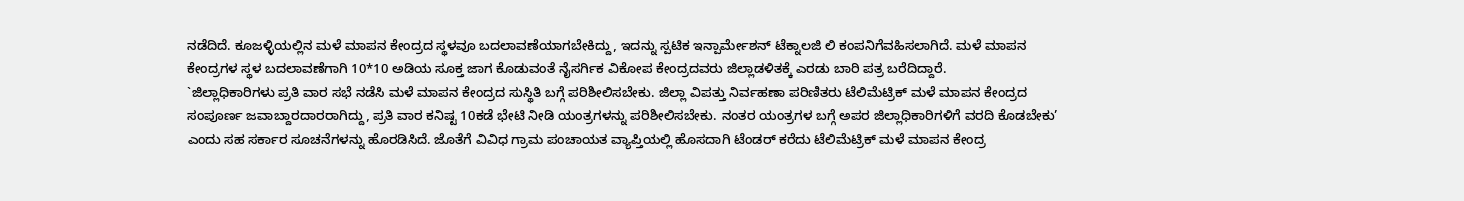ನಡೆದಿದೆ. ಕೂಜಳ್ಳಿಯಲ್ಲಿನ ಮಳೆ ಮಾಪನ ಕೇಂದ್ರದ ಸ್ಥಳವೂ ಬದಲಾವಣೆಯಾಗಬೇಕಿದ್ದು, ಇದನ್ನು ಸ್ಪಟಿಕ ಇನ್ಪಾರ್ಮೇಶನ್ ಟೆಕ್ನಾಲಜಿ ಲಿ ಕಂಪನಿಗೆವಹಿಸಲಾಗಿದೆ. ಮಳೆ ಮಾಪನ ಕೇಂದ್ರಗಳ ಸ್ಥಳ ಬದಲಾವಣೆಗಾಗಿ 10*10 ಅಡಿಯ ಸೂಕ್ತ ಜಾಗ ಕೊಡುವಂತೆ ನೈಸರ್ಗಿಕ ವಿಕೋಪ ಕೇಂದ್ರದವರು ಜಿಲ್ಲಾಡಳಿತಕ್ಕೆ ಎರಡು ಬಾರಿ ಪತ್ರ ಬರೆದಿದ್ದಾರೆ.
`ಜಿಲ್ಲಾಧಿಕಾರಿಗಳು ಪ್ರತಿ ವಾರ ಸಭೆ ನಡೆಸಿ ಮಳೆ ಮಾಪನ ಕೇಂದ್ರದ ಸುಸ್ಥಿತಿ ಬಗ್ಗೆ ಪರಿಶೀಲಿಸಬೇಕು. ಜಿಲ್ಲಾ ವಿಪತ್ತು ನಿರ್ವಹಣಾ ಪರಿಣಿತರು ಟೆಲಿಮೆಟ್ರಿಕ್ ಮಳೆ ಮಾಪನ ಕೇಂದ್ರದ ಸಂಪೂರ್ಣ ಜವಾಬ್ದಾರದಾರರಾಗಿದ್ದು, ಪ್ರತಿ ವಾರ ಕನಿಷ್ಟ 10ಕಡೆ ಭೇಟಿ ನೀಡಿ ಯಂತ್ರಗಳನ್ನು ಪರಿಶೀಲಿಸಬೇಕು. ನಂತರ ಯಂತ್ರಗಳ ಬಗ್ಗೆ ಅಪರ ಜಿಲ್ಲಾಧಿಕಾರಿಗಳಿಗೆ ವರದಿ ಕೊಡಬೇಕು’ ಎಂದು ಸಹ ಸರ್ಕಾರ ಸೂಚನೆಗಳನ್ನು ಹೊರಡಿಸಿದೆ. ಜೊತೆಗೆ ವಿವಿಧ ಗ್ರಾಮ ಪಂಚಾಯತ ವ್ಯಾಪ್ತಿಯಲ್ಲಿ ಹೊಸದಾಗಿ ಟೆಂಡರ್ ಕರೆದು ಟೆಲಿಮೆಟ್ರಿಕ್ ಮಳೆ ಮಾಪನ ಕೇಂದ್ರ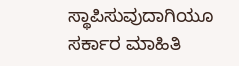ಸ್ಥಾಪಿಸುವುದಾಗಿಯೂ ಸರ್ಕಾರ ಮಾಹಿತಿ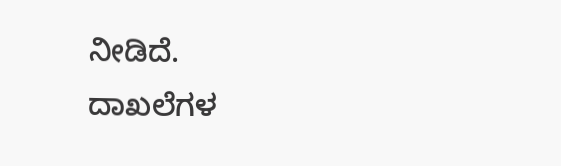ನೀಡಿದೆ.
ದಾಖಲೆಗಳ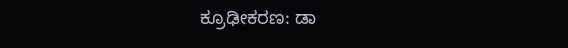ಕ್ರೂಢೀಕರಣ: ಡಾ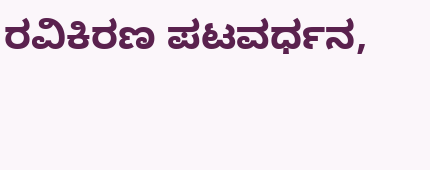ರವಿಕಿರಣ ಪಟವರ್ಧನ,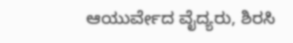ಆಯುರ್ವೇದ ವೈದ್ಯರು, ಶಿರಸಿ